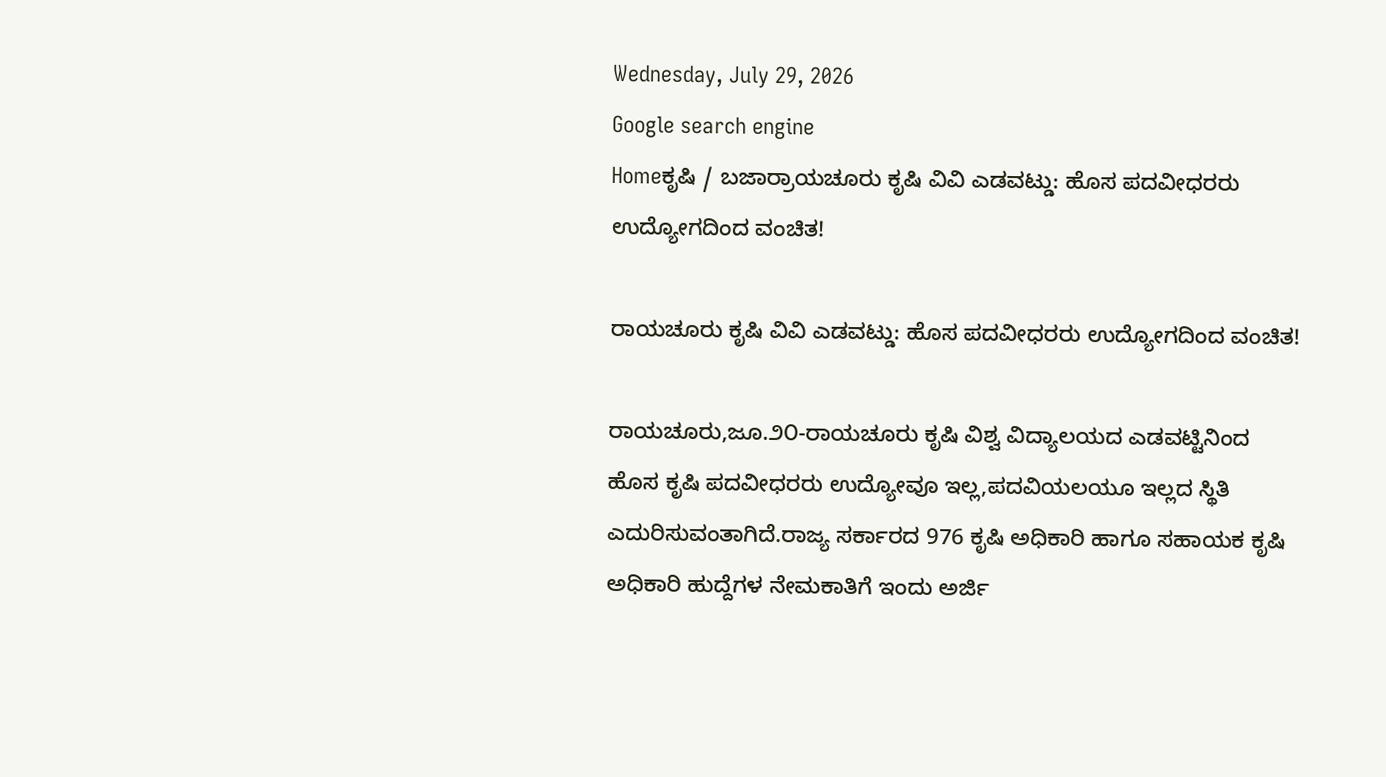Wednesday, July 29, 2026
Google search engine
Homeಕೃಷಿ / ಬಜಾರ್ರಾಯಚೂರು ಕೃಷಿ ವಿವಿ ಎಡವಟ್ಡು: ಹೊಸ ಪದವೀಧರರು ಉದ್ಯೋಗದಿಂದ ವಂಚಿತ!

ರಾಯಚೂರು ಕೃಷಿ ವಿವಿ ಎಡವಟ್ಡು: ಹೊಸ ಪದವೀಧರರು ಉದ್ಯೋಗದಿಂದ ವಂಚಿತ!

ರಾಯಚೂರು,ಜೂ.೨೦-ರಾಯಚೂರು ಕೃಷಿ ವಿಶ್ವ ವಿದ್ಯಾಲಯದ ಎಡವಟ್ಟಿನಿಂದ ಹೊಸ ಕೃಷಿ ಪದವೀಧರರು ಉದ್ಯೋವೂ ಇಲ್ಲ,ಪದವಿಯಲಯೂ ಇಲ್ಲದ ಸ್ಥಿತಿ ಎದುರಿಸುವಂತಾಗಿದೆ.ರಾಜ್ಯ ಸರ್ಕಾರದ 976 ಕೃಷಿ ಅಧಿಕಾರಿ ಹಾಗೂ ಸಹಾಯಕ ಕೃಷಿ ಅಧಿಕಾರಿ ಹುದ್ದೆಗಳ ನೇಮಕಾತಿಗೆ ಇಂದು ಅರ್ಜಿ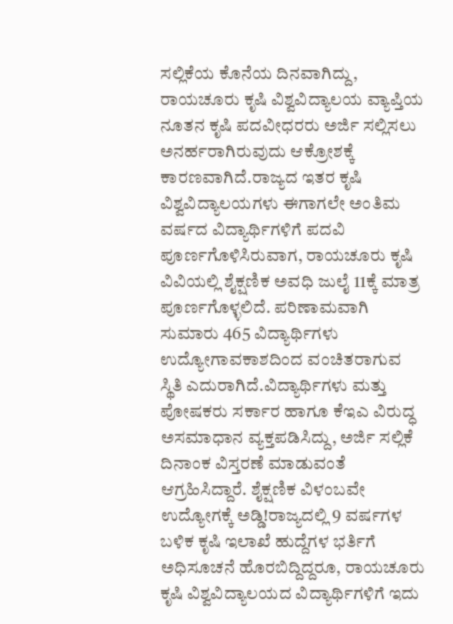ಸಲ್ಲಿಕೆಯ ಕೊನೆಯ ದಿನವಾಗಿದ್ದು, ರಾಯಚೂರು ಕೃಷಿ ವಿಶ್ವವಿದ್ಯಾಲಯ ವ್ಯಾಪ್ತಿಯ ನೂತನ ಕೃಷಿ ಪದವೀಧರರು ಅರ್ಜಿ ಸಲ್ಲಿಸಲು ಅನರ್ಹರಾಗಿರುವುದು ಆಕ್ರೋಶಕ್ಕೆ ಕಾರಣವಾಗಿದೆ.ರಾಜ್ಯದ ಇತರ ಕೃಷಿ ವಿಶ್ವವಿದ್ಯಾಲಯಗಳು ಈಗಾಗಲೇ ಅಂತಿಮ ವರ್ಷದ ವಿದ್ಯಾರ್ಥಿಗಳಿಗೆ ಪದವಿ ಪೂರ್ಣಗೊಳಿಸಿರುವಾಗ, ರಾಯಚೂರು ಕೃಷಿ ವಿವಿಯಲ್ಲಿ ಶೈಕ್ಷಣಿಕ ಅವಧಿ ಜುಲೈ 11ಕ್ಕೆ ಮಾತ್ರ ಪೂರ್ಣಗೊಳ್ಳಲಿದೆ. ಪರಿಣಾಮವಾಗಿ ಸುಮಾರು 465 ವಿದ್ಯಾರ್ಥಿಗಳು ಉದ್ಯೋಗಾವಕಾಶದಿಂದ ವಂಚಿತರಾಗುವ ಸ್ಥಿತಿ ಎದುರಾಗಿದೆ.ವಿದ್ಯಾರ್ಥಿಗಳು ಮತ್ತು ಪೋಷಕರು ಸರ್ಕಾರ ಹಾಗೂ ಕೆಇಎ ವಿರುದ್ಧ ಅಸಮಾಧಾನ ವ್ಯಕ್ತಪಡಿಸಿದ್ದು, ಅರ್ಜಿ ಸಲ್ಲಿಕೆ ದಿನಾಂಕ ವಿಸ್ತರಣೆ ಮಾಡುವಂತೆ ಆಗ್ರಹಿಸಿದ್ದಾರೆ. ಶೈಕ್ಷಣಿಕ ವಿಳಂಬವೇ ಉದ್ಯೋಗಕ್ಕೆ ಅಡ್ಡಿ!ರಾಜ್ಯದಲ್ಲಿ 9 ವರ್ಷಗಳ ಬಳಿಕ ಕೃಷಿ ಇಲಾಖೆ ಹುದ್ದೆಗಳ ಭರ್ತಿಗೆ ಅಧಿಸೂಚನೆ ಹೊರಬಿದ್ದಿದ್ದರೂ, ರಾಯಚೂರು ಕೃಷಿ ವಿಶ್ವವಿದ್ಯಾಲಯದ ವಿದ್ಯಾರ್ಥಿಗಳಿಗೆ ಇದು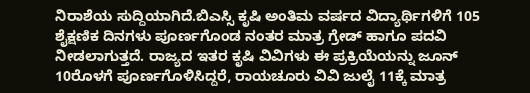ನಿರಾಶೆಯ ಸುದ್ದಿಯಾಗಿದೆ.ಬಿಎಸ್ಸಿ ಕೃಷಿ ಅಂತಿಮ ವರ್ಷದ ವಿದ್ಯಾರ್ಥಿಗಳಿಗೆ 105 ಶೈಕ್ಷಣಿಕ ದಿನಗಳು ಪೂರ್ಣಗೊಂಡ ನಂತರ ಮಾತ್ರ ಗ್ರೇಡ್ ಹಾಗೂ ಪದವಿ ನೀಡಲಾಗುತ್ತದೆ. ರಾಜ್ಯದ ಇತರ ಕೃಷಿ ವಿವಿಗಳು ಈ ಪ್ರಕ್ರಿಯೆಯನ್ನು ಜೂನ್ 10ರೊಳಗೆ ಪೂರ್ಣಗೊಳಿಸಿದ್ದರೆ, ರಾಯಚೂರು ವಿವಿ ಜುಲೈ 11ಕ್ಕೆ ಮಾತ್ರ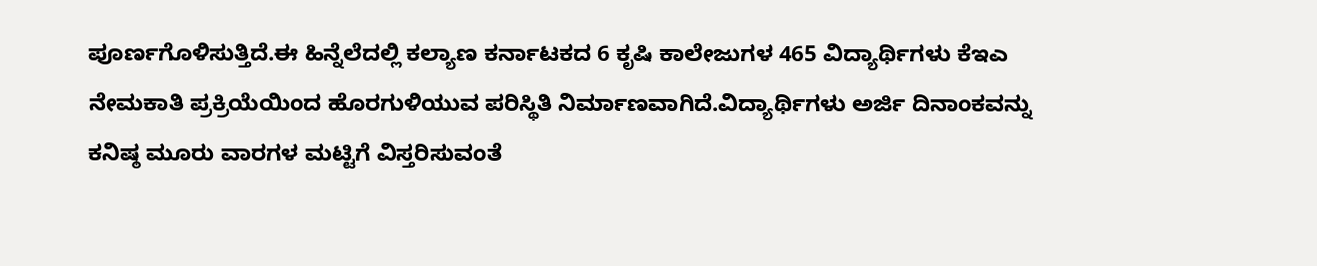ಪೂರ್ಣಗೊಳಿಸುತ್ತಿದೆ.ಈ ಹಿನ್ನೆಲೆದಲ್ಲಿ ಕಲ್ಯಾಣ ಕರ್ನಾಟಕದ 6 ಕೃಷಿ ಕಾಲೇಜುಗಳ 465 ವಿದ್ಯಾರ್ಥಿಗಳು ಕೆಇಎ ನೇಮಕಾತಿ ಪ್ರಕ್ರಿಯೆಯಿಂದ ಹೊರಗುಳಿಯುವ ಪರಿಸ್ಥಿತಿ ನಿರ್ಮಾಣವಾಗಿದೆ.ವಿದ್ಯಾರ್ಥಿಗಳು ಅರ್ಜಿ ದಿನಾಂಕವನ್ನು ಕನಿಷ್ಠ ಮೂರು ವಾರಗಳ ಮಟ್ಟಿಗೆ ವಿಸ್ತರಿಸುವಂತೆ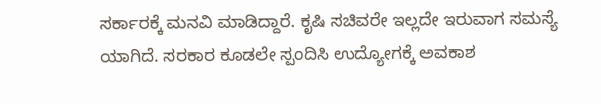ಸರ್ಕಾರಕ್ಕೆ ಮನವಿ ಮಾಡಿದ್ದಾರೆ. ಕೃಷಿ ಸಚಿವರೇ ಇಲ್ಲದೇ ಇರುವಾಗ ಸಮಸ್ಯೆ ಯಾಗಿದೆ. ಸರಕಾರ ಕೂಡಲೇ ಸ್ಪಂದಿಸಿ ಉದ್ಯೋಗಕ್ಕೆ ಅವಕಾಶ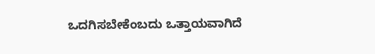ಒದಗಿಸಬೇಕೆಂಬದು ಒತ್ತಾಯವಾಗಿದೆ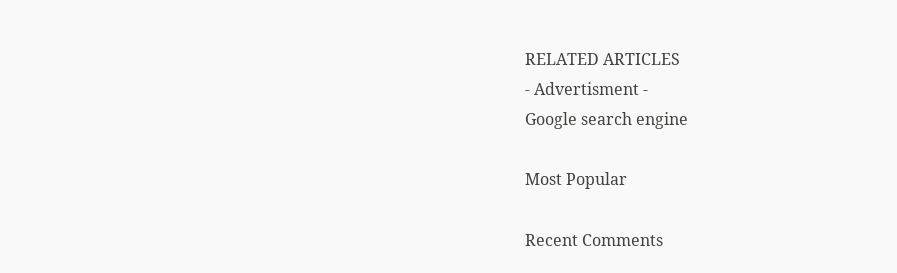RELATED ARTICLES
- Advertisment -
Google search engine

Most Popular

Recent Comments